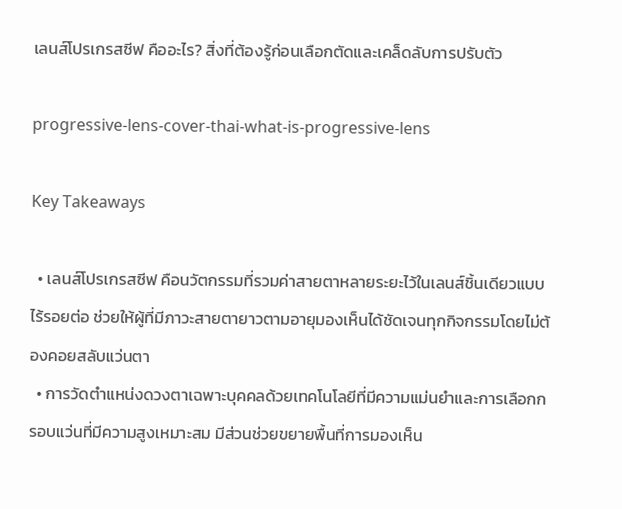เลนส์โปรเกรสซีฟ คืออะไร? สิ่งที่ต้องรู้ก่อนเลือกตัดและเคล็ดลับการปรับตัว

progressive-lens-cover-thai-what-is-progressive-lens

Key Takeaways

  • เลนส์โปรเกรสซีฟ คือนวัตกรรมที่รวมค่าสายตาหลายระยะไว้ในเลนส์ชิ้นเดียวแบบไร้รอยต่อ ช่วยให้ผู้ที่มีภาวะสายตายาวตามอายุมองเห็นได้ชัดเจนทุกกิจกรรมโดยไม่ต้องคอยสลับแว่นตา
  • การวัดตำแหน่งดวงตาเฉพาะบุคคลด้วยเทคโนโลยีที่มีความแม่นยำและการเลือกกรอบแว่นที่มีความสูงเหมาะสม มีส่วนช่วยขยายพื้นที่การมองเห็น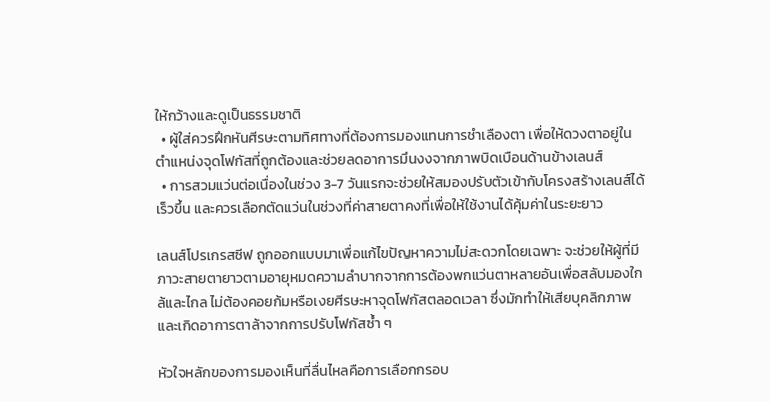ให้กว้างและดูเป็นธรรมชาติ
  • ผู้ใส่ควรฝึกหันศีรษะตามทิศทางที่ต้องการมองแทนการชำเลืองตา เพื่อให้ดวงตาอยู่ในตำแหน่งจุดโฟกัสที่ถูกต้องและช่วยลดอาการมึนงงจากภาพบิดเบือนด้านข้างเลนส์
  • การสวมแว่นต่อเนื่องในช่วง 3-7 วันแรกจะช่วยให้สมองปรับตัวเข้ากับโครงสร้างเลนส์ได้เร็วขึ้น และควรเลือกตัดแว่นในช่วงที่ค่าสายตาคงที่เพื่อให้ใช้งานได้คุ้มค่าในระยะยาว

เลนส์โปรเกรสซีฟ ถูกออกแบบมาเพื่อแก้ไขปัญหาความไม่สะดวกโดยเฉพาะ จะช่วยให้ผู้ที่มีภาวะสายตายาวตามอายุหมดความลำบากจากการต้องพกแว่นตาหลายอันเพื่อสลับมองใกล้และไกล ไม่ต้องคอยก้มหรือเงยศีรษะหาจุดโฟกัสตลอดเวลา ซึ่งมักทำให้เสียบุคลิกภาพและเกิดอาการตาล้าจากการปรับโฟกัสซ้ำ ๆ

หัวใจหลักของการมองเห็นที่ลื่นไหลคือการเลือกกรอบ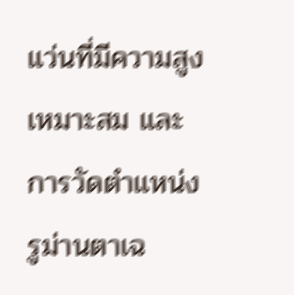แว่นที่มีความสูงเหมาะสม และการวัดตำแหน่งรูม่านตาเฉ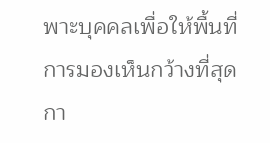พาะบุคคลเพื่อให้พื้นที่การมองเห็นกว้างที่สุด กา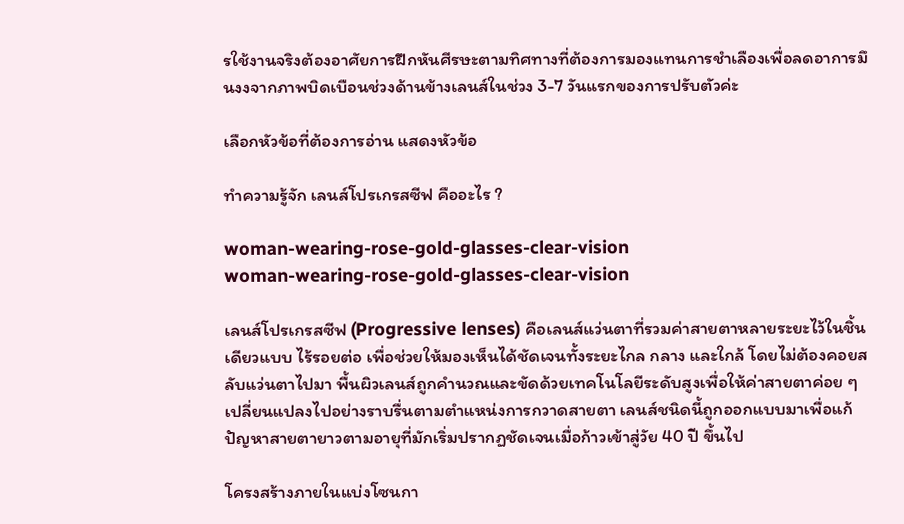รใช้งานจริงต้องอาศัยการฝึกหันศีรษะตามทิศทางที่ต้องการมองแทนการชำเลืองเพื่อลดอาการมึนงงจากภาพบิดเบือนช่วงด้านข้างเลนส์ในช่วง 3-7 วันแรกของการปรับตัวค่ะ

เลือกหัวข้อที่ต้องการอ่าน แสดงหัวข้อ

ทำความรู้จัก เลนส์โปรเกรสซีฟ คืออะไร ?

woman-wearing-rose-gold-glasses-clear-vision
woman-wearing-rose-gold-glasses-clear-vision

เลนส์โปรเกรสซีฟ (Progressive lenses) คือเลนส์แว่นตาที่รวมค่าสายตาหลายระยะไว้ในชิ้นเดียวแบบ ไร้รอยต่อ เพื่อช่วยให้มองเห็นได้ชัดเจนทั้งระยะไกล กลาง และใกล้ โดยไม่ต้องคอยสลับแว่นตาไปมา พื้นผิวเลนส์ถูกคำนวณและขัดด้วยเทคโนโลยีระดับสูงเพื่อให้ค่าสายตาค่อย ๆ เปลี่ยนแปลงไปอย่างราบรื่นตามตำแหน่งการกวาดสายตา เลนส์ชนิดนี้ถูกออกแบบมาเพื่อแก้ปัญหาสายตายาวตามอายุที่มักเริ่มปรากฏชัดเจนเมื่อก้าวเข้าสู่วัย 40 ปี ขึ้นไป

โครงสร้างภายในแบ่งโซนกา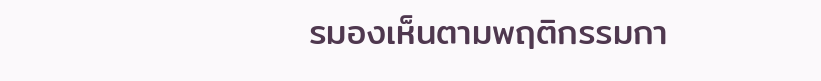รมองเห็นตามพฤติกรรมกา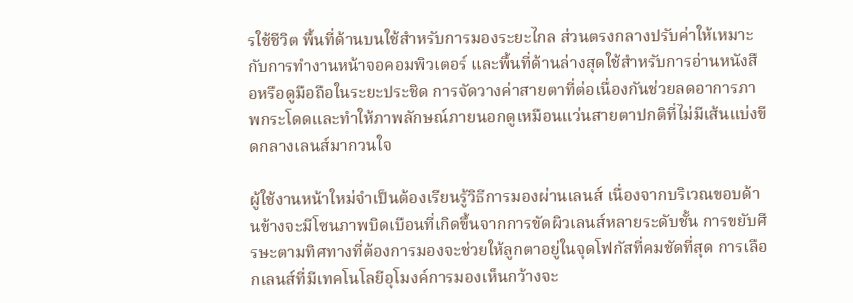รใช้ชีวิต พื้นที่ด้านบนใช้สำหรับการมองระยะไกล ส่วนตรงกลางปรับค่าให้เหมาะกับการทำงานหน้าจอคอมพิวเตอร์ และพื้นที่ด้านล่างสุดใช้สำหรับการอ่านหนังสือหรือดูมือถือในระยะประชิด การจัดวางค่าสายตาที่ต่อเนื่องกันช่วยลดอาการภาพกระโดดและทำให้ภาพลักษณ์ภายนอกดูเหมือนแว่นสายตาปกติที่ไม่มีเส้นแบ่งขีดกลางเลนส์มากวนใจ

ผู้ใช้งานหน้าใหม่จำเป็นต้องเรียนรู้วิธีการมองผ่านเลนส์ เนื่องจากบริเวณขอบด้านข้างจะมีโซนภาพบิดเบือนที่เกิดขึ้นจากการขัดผิวเลนส์หลายระดับชั้น การขยับศีรษะตามทิศทางที่ต้องการมองจะช่วยให้ลูกตาอยู่ในจุดโฟกัสที่คมชัดที่สุด การเลือกเลนส์ที่มีเทคโนโลยีอุโมงค์การมองเห็นกว้างจะ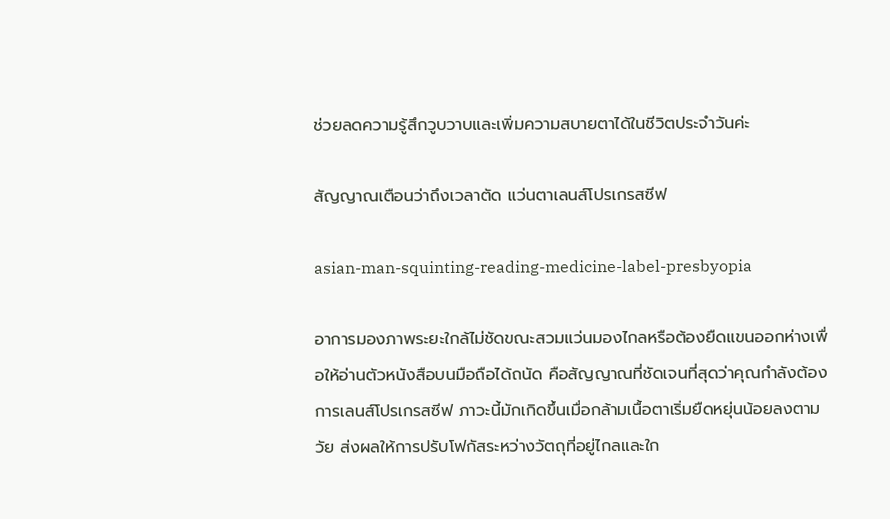ช่วยลดความรู้สึกวูบวาบและเพิ่มความสบายตาได้ในชีวิตประจำวันค่ะ

สัญญาณเตือนว่าถึงเวลาตัด แว่นตาเลนส์โปรเกรสซีฟ

asian-man-squinting-reading-medicine-label-presbyopia

อาการมองภาพระยะใกล้ไม่ชัดขณะสวมแว่นมองไกลหรือต้องยืดแขนออกห่างเพื่อให้อ่านตัวหนังสือบนมือถือได้ถนัด คือสัญญาณที่ชัดเจนที่สุดว่าคุณกำลังต้องการเลนส์โปรเกรสซีฟ ภาวะนี้มักเกิดขึ้นเมื่อกล้ามเนื้อตาเริ่มยืดหยุ่นน้อยลงตามวัย ส่งผลให้การปรับโฟกัสระหว่างวัตถุที่อยู่ไกลและใก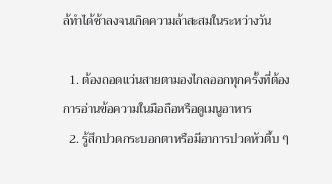ล้ทำได้ช้าลงจนเกิดความล้าสะสมในระหว่างวัน

  1. ต้องถอดแว่นสายตามองไกลออกทุกครั้งที่ต้องการอ่านข้อความในมือถือหรือดูเมนูอาหาร
  2. รู้สึกปวดกระบอกตาหรือมีอาการปวดหัวตึ้บ ๆ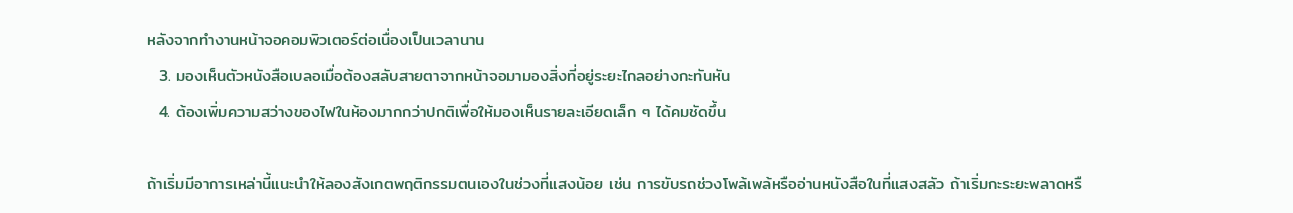หลังจากทำงานหน้าจอคอมพิวเตอร์ต่อเนื่องเป็นเวลานาน
  3. มองเห็นตัวหนังสือเบลอเมื่อต้องสลับสายตาจากหน้าจอมามองสิ่งที่อยู่ระยะไกลอย่างกะทันหัน
  4. ต้องเพิ่มความสว่างของไฟในห้องมากกว่าปกติเพื่อให้มองเห็นรายละเอียดเล็ก ๆ ได้คมชัดขึ้น

ถ้าเริ่มมีอาการเหล่านี้แนะนำให้ลองสังเกตพฤติกรรมตนเองในช่วงที่แสงน้อย เช่น การขับรถช่วงโพล้เพล้หรืออ่านหนังสือในที่แสงสลัว ถ้าเริ่มกะระยะพลาดหรื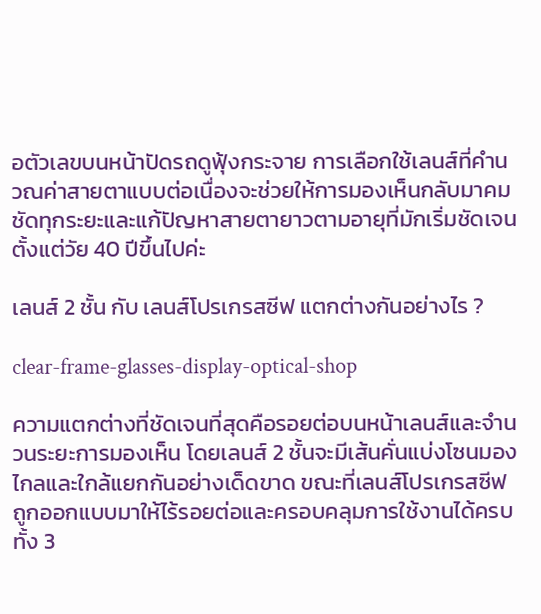อตัวเลขบนหน้าปัดรถดูฟุ้งกระจาย การเลือกใช้เลนส์ที่คำนวณค่าสายตาแบบต่อเนื่องจะช่วยให้การมองเห็นกลับมาคมชัดทุกระยะและแก้ปัญหาสายตายาวตามอายุที่มักเริ่มชัดเจนตั้งแต่วัย 40 ปีขึ้นไปค่ะ

เลนส์ 2 ชั้น กับ เลนส์โปรเกรสซีฟ แตกต่างกันอย่างไร ?

clear-frame-glasses-display-optical-shop

ความแตกต่างที่ชัดเจนที่สุดคือรอยต่อบนหน้าเลนส์และจำนวนระยะการมองเห็น โดยเลนส์ 2 ชั้นจะมีเส้นคั่นแบ่งโซนมองไกลและใกล้แยกกันอย่างเด็ดขาด ขณะที่เลนส์โปรเกรสซีฟถูกออกแบบมาให้ไร้รอยต่อและครอบคลุมการใช้งานได้ครบทั้ง 3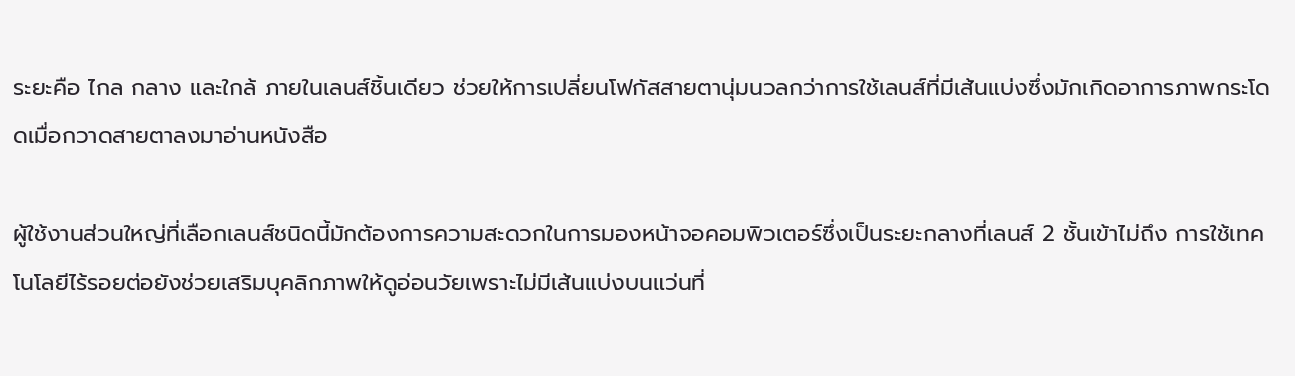ระยะคือ ไกล กลาง และใกล้ ภายในเลนส์ชิ้นเดียว ช่วยให้การเปลี่ยนโฟกัสสายตานุ่มนวลกว่าการใช้เลนส์ที่มีเส้นแบ่งซึ่งมักเกิดอาการภาพกระโดดเมื่อกวาดสายตาลงมาอ่านหนังสือ

ผู้ใช้งานส่วนใหญ่ที่เลือกเลนส์ชนิดนี้มักต้องการความสะดวกในการมองหน้าจอคอมพิวเตอร์ซึ่งเป็นระยะกลางที่เลนส์ 2 ชั้นเข้าไม่ถึง การใช้เทคโนโลยีไร้รอยต่อยังช่วยเสริมบุคลิกภาพให้ดูอ่อนวัยเพราะไม่มีเส้นแบ่งบนแว่นที่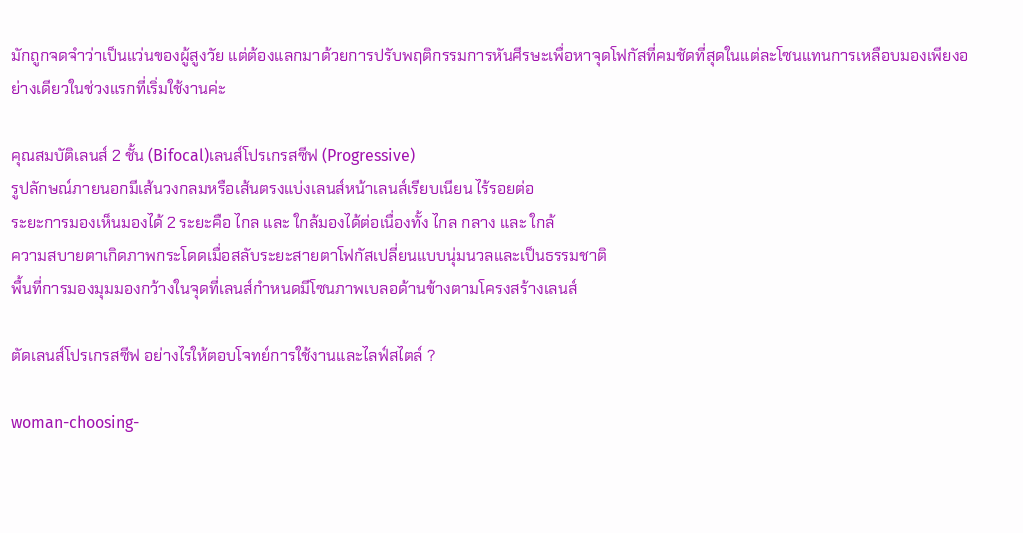มักถูกจดจำว่าเป็นแว่นของผู้สูงวัย แต่ต้องแลกมาด้วยการปรับพฤติกรรมการหันศีรษะเพื่อหาจุดโฟกัสที่คมชัดที่สุดในแต่ละโซนแทนการเหลือบมองเพียงอย่างเดียวในช่วงแรกที่เริ่มใช้งานค่ะ

คุณสมบัติเลนส์ 2 ชั้น (Bifocal)เลนส์โปรเกรสซีฟ (Progressive)
รูปลักษณ์ภายนอกมีเส้นวงกลมหรือเส้นตรงแบ่งเลนส์หน้าเลนส์เรียบเนียน ไร้รอยต่อ
ระยะการมองเห็นมองได้ 2 ระยะคือ ไกล และ ใกล้มองได้ต่อเนื่องทั้ง ไกล กลาง และ ใกล้
ความสบายตาเกิดภาพกระโดดเมื่อสลับระยะสายตาโฟกัสเปลี่ยนแบบนุ่มนวลและเป็นธรรมชาติ
พื้นที่การมองมุมมองกว้างในจุดที่เลนส์กำหนดมีโซนภาพเบลอด้านข้างตามโครงสร้างเลนส์

ตัดเลนส์โปรเกรสซีฟ อย่างไรให้ตอบโจทย์การใช้งานและไลฟ์สไตล์ ?

woman-choosing-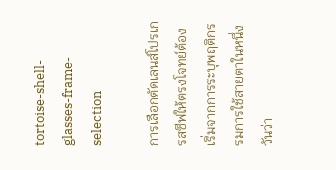tortoise-shell-glasses-frame-selection

การเลือกตัดเลนส์โปรเกรสซีฟให้ตรงโจทย์ต้องเริ่มจากการระบุพฤติกรรมการใช้สายตาในหนึ่งวันว่า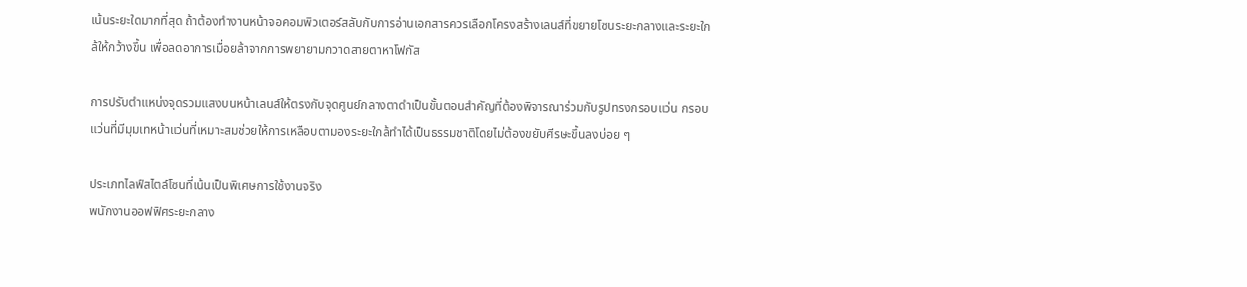เน้นระยะใดมากที่สุด ถ้าต้องทำงานหน้าจอคอมพิวเตอร์สลับกับการอ่านเอกสารควรเลือกโครงสร้างเลนส์ที่ขยายโซนระยะกลางและระยะใกล้ให้กว้างขึ้น เพื่อลดอาการเมื่อยล้าจากการพยายามกวาดสายตาหาโฟกัส

การปรับตำแหน่งจุดรวมแสงบนหน้าเลนส์ให้ตรงกับจุดศูนย์กลางตาดำเป็นขั้นตอนสำคัญที่ต้องพิจารณาร่วมกับรูปทรงกรอบแว่น กรอบแว่นที่มีมุมเทหน้าแว่นที่เหมาะสมช่วยให้การเหลือบตามองระยะใกล้ทำได้เป็นธรรมชาติโดยไม่ต้องขยับศีรษะขึ้นลงบ่อย ๆ

ประเภทไลฟ์สไตล์โซนที่เน้นเป็นพิเศษการใช้งานจริง
พนักงานออฟฟิศระยะกลาง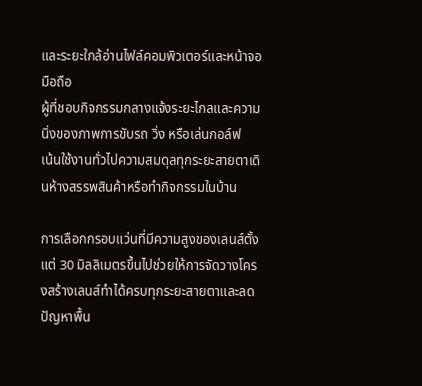และระยะใกล้อ่านไฟล์คอมพิวเตอร์และหน้าจอมือถือ
ผู้ที่ชอบกิจกรรมกลางแจ้งระยะไกลและความนิ่งของภาพการขับรถ วิ่ง หรือเล่นกอล์ฟ
เน้นใช้งานทั่วไปความสมดุลทุกระยะสายตาเดินห้างสรรพสินค้าหรือทำกิจกรรมในบ้าน

การเลือกกรอบแว่นที่มีความสูงของเลนส์ตั้งแต่ 30 มิลลิเมตรขึ้นไปช่วยให้การจัดวางโครงสร้างเลนส์ทำได้ครบทุกระยะสายตาและลดปัญหาพื้น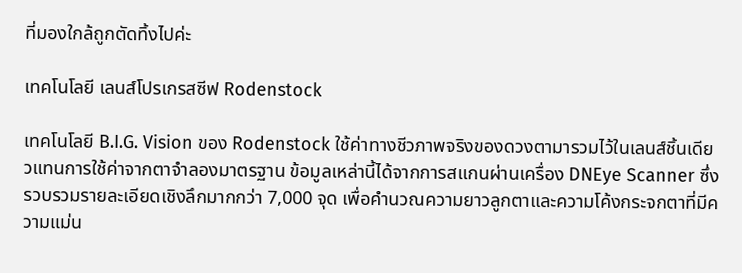ที่มองใกล้ถูกตัดทิ้งไปค่ะ

เทคโนโลยี เลนส์โปรเกรสซีฟ Rodenstock

เทคโนโลยี B.I.G. Vision ของ Rodenstock ใช้ค่าทางชีวภาพจริงของดวงตามารวมไว้ในเลนส์ชิ้นเดียวแทนการใช้ค่าจากตาจำลองมาตรฐาน ข้อมูลเหล่านี้ได้จากการสแกนผ่านเครื่อง DNEye Scanner ซึ่งรวบรวมรายละเอียดเชิงลึกมากกว่า 7,000 จุด เพื่อคำนวณความยาวลูกตาและความโค้งกระจกตาที่มีความแม่น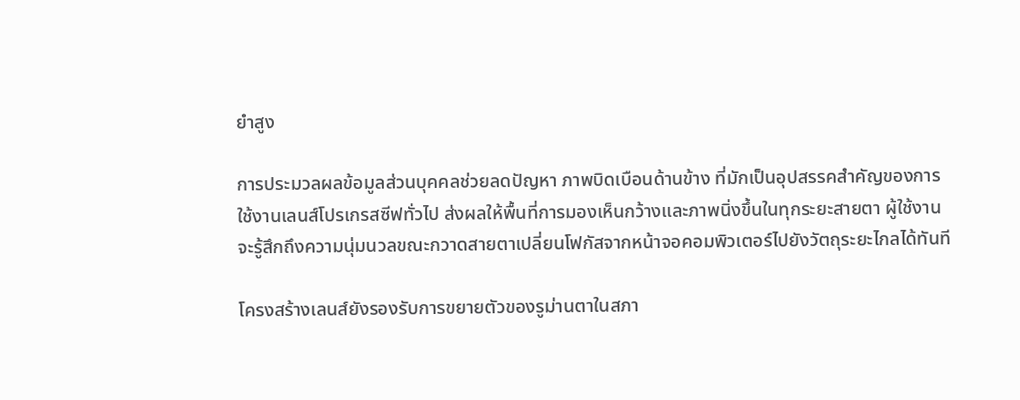ยำสูง

การประมวลผลข้อมูลส่วนบุคคลช่วยลดปัญหา ภาพบิดเบือนด้านข้าง ที่มักเป็นอุปสรรคสำคัญของการใช้งานเลนส์โปรเกรสซีฟทั่วไป ส่งผลให้พื้นที่การมองเห็นกว้างและภาพนิ่งขึ้นในทุกระยะสายตา ผู้ใช้งานจะรู้สึกถึงความนุ่มนวลขณะกวาดสายตาเปลี่ยนโฟกัสจากหน้าจอคอมพิวเตอร์ไปยังวัตถุระยะไกลได้ทันที

โครงสร้างเลนส์ยังรองรับการขยายตัวของรูม่านตาในสภา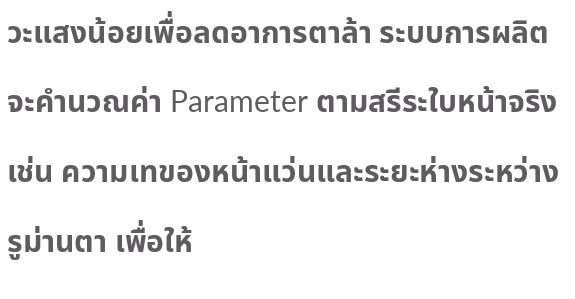วะแสงน้อยเพื่อลดอาการตาล้า ระบบการผลิตจะคำนวณค่า Parameter ตามสรีระใบหน้าจริง เช่น ความเทของหน้าแว่นและระยะห่างระหว่างรูม่านตา เพื่อให้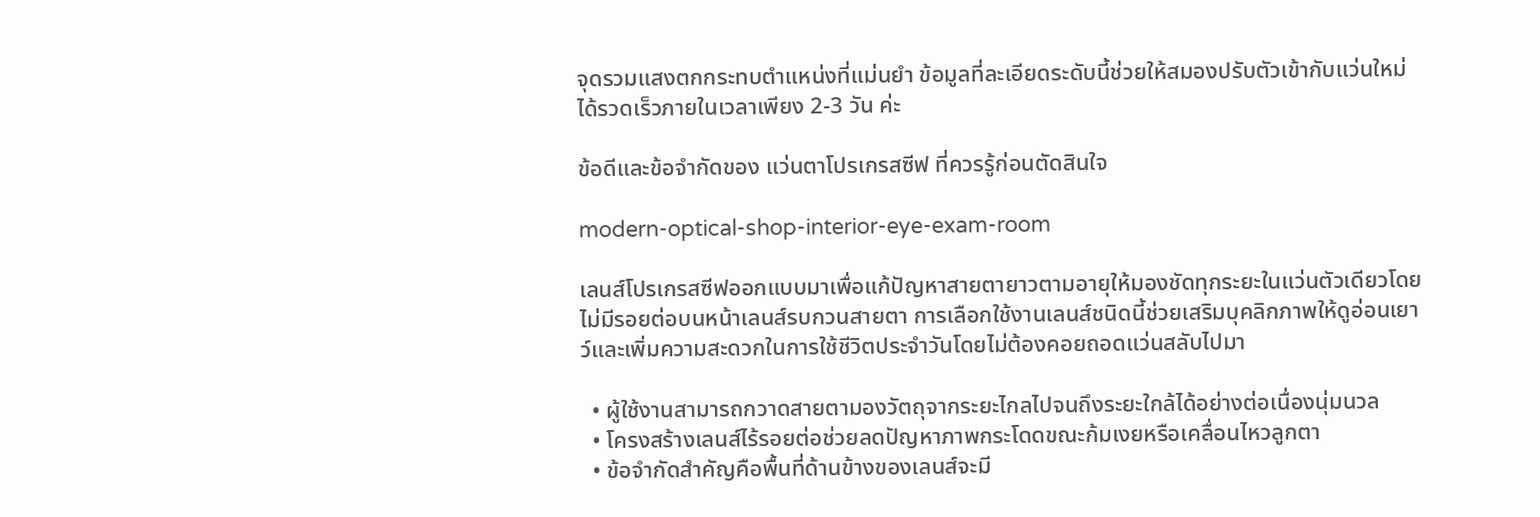จุดรวมแสงตกกระทบตำแหน่งที่แม่นยำ ข้อมูลที่ละเอียดระดับนี้ช่วยให้สมองปรับตัวเข้ากับแว่นใหม่ได้รวดเร็วภายในเวลาเพียง 2-3 วัน ค่ะ

ข้อดีและข้อจำกัดของ แว่นตาโปรเกรสซีฟ ที่ควรรู้ก่อนตัดสินใจ

modern-optical-shop-interior-eye-exam-room

เลนส์โปรเกรสซีฟออกแบบมาเพื่อแก้ปัญหาสายตายาวตามอายุให้มองชัดทุกระยะในแว่นตัวเดียวโดยไม่มีรอยต่อบนหน้าเลนส์รบกวนสายตา การเลือกใช้งานเลนส์ชนิดนี้ช่วยเสริมบุคลิกภาพให้ดูอ่อนเยาว์และเพิ่มความสะดวกในการใช้ชีวิตประจำวันโดยไม่ต้องคอยถอดแว่นสลับไปมา

  • ผู้ใช้งานสามารถกวาดสายตามองวัตถุจากระยะไกลไปจนถึงระยะใกล้ได้อย่างต่อเนื่องนุ่มนวล
  • โครงสร้างเลนส์ไร้รอยต่อช่วยลดปัญหาภาพกระโดดขณะก้มเงยหรือเคลื่อนไหวลูกตา
  • ข้อจำกัดสำคัญคือพื้นที่ด้านข้างของเลนส์จะมี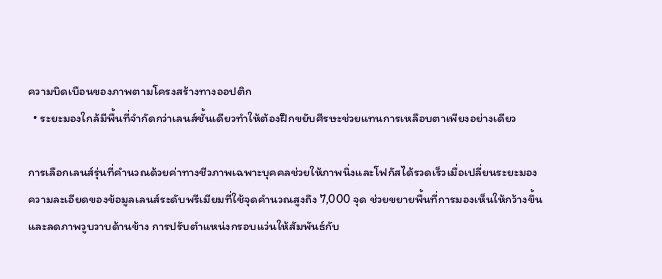ความบิดเบือนของภาพตามโครงสร้างทางออปติก
  • ระยะมองใกล้มีพื้นที่จำกัดกว่าเลนส์ชั้นเดียวทำให้ต้องฝึกขยับศีรษะช่วยแทนการเหลือบตาเพียงอย่างเดียว

การเลือกเลนส์รุ่นที่คำนวณด้วยค่าทางชีวภาพเฉพาะบุคคลช่วยให้ภาพนิ่งและโฟกัสได้รวดเร็วเมื่อเปลี่ยนระยะมอง ความละเอียดของข้อมูลเลนส์ระดับพรีเมียมที่ใช้จุดคำนวณสูงถึง 7,000 จุด ช่วยขยายพื้นที่การมองเห็นให้กว้างขึ้นและลดภาพวูบวาบด้านข้าง การปรับตำแหน่งกรอบแว่นให้สัมพันธ์กับ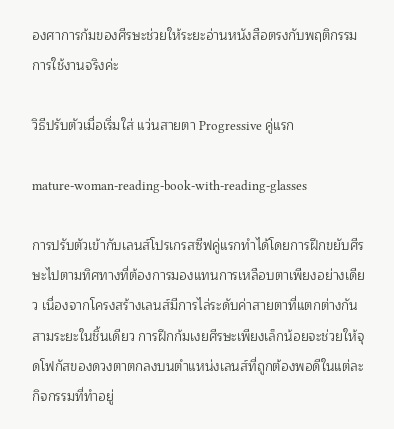องศาการก้มของศีรษะช่วยให้ระยะอ่านหนังสือตรงกับพฤติกรรมการใช้งานจริงค่ะ

วิธีปรับตัวเมื่อเริ่มใส่ แว่นสายตา Progressive คู่แรก

mature-woman-reading-book-with-reading-glasses

การปรับตัวเข้ากับเลนส์โปรเกรสซีฟคู่แรกทำได้โดยการฝึกขยับศีรษะไปตามทิศทางที่ต้องการมองแทนการเหลือบตาเพียงอย่างเดียว เนื่องจากโครงสร้างเลนส์มีการไล่ระดับค่าสายตาที่แตกต่างกันสามระยะในชิ้นเดียว การฝึกก้มเงยศีรษะเพียงเล็กน้อยจะช่วยให้จุดโฟกัสของดวงตาตกลงบนตำแหน่งเลนส์ที่ถูกต้องพอดีในแต่ละกิจกรรมที่ทำอยู่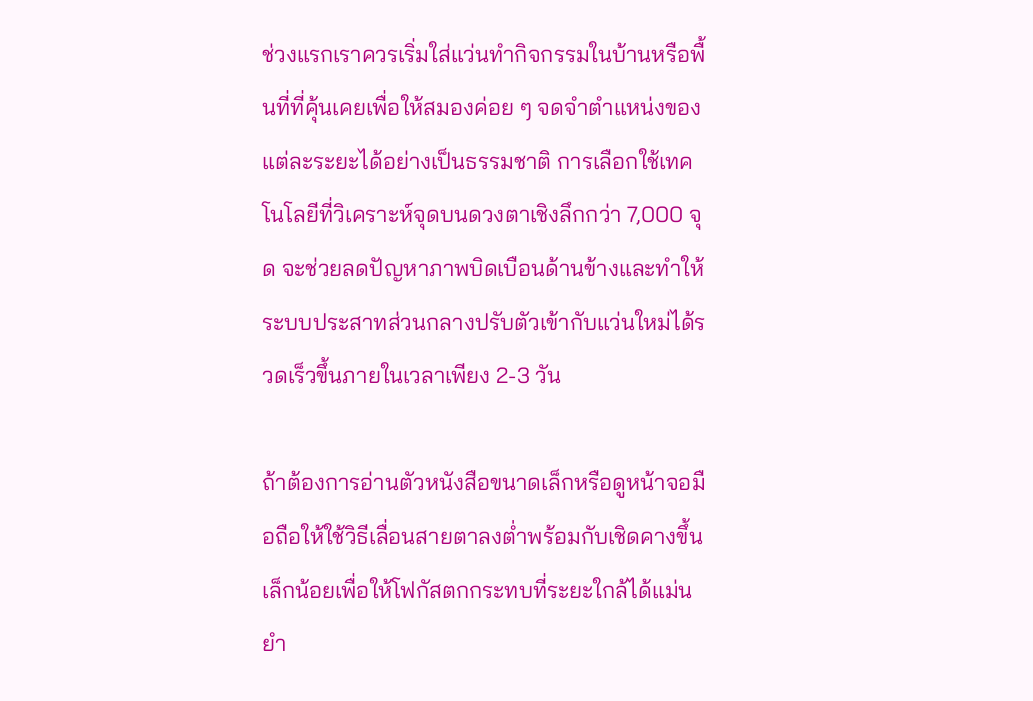ช่วงแรกเราควรเริ่มใส่แว่นทำกิจกรรมในบ้านหรือพื้นที่ที่คุ้นเคยเพื่อให้สมองค่อย ๆ จดจำตำแหน่งของแต่ละระยะได้อย่างเป็นธรรมชาติ การเลือกใช้เทคโนโลยีที่วิเคราะห์จุดบนดวงตาเชิงลึกกว่า 7,000 จุด จะช่วยลดปัญหาภาพบิดเบือนด้านข้างและทำให้ระบบประสาทส่วนกลางปรับตัวเข้ากับแว่นใหม่ได้รวดเร็วขึ้นภายในเวลาเพียง 2-3 วัน

ถ้าต้องการอ่านตัวหนังสือขนาดเล็กหรือดูหน้าจอมือถือให้ใช้วิธีเลื่อนสายตาลงต่ำพร้อมกับเชิดคางขึ้นเล็กน้อยเพื่อให้โฟกัสตกกระทบที่ระยะใกล้ได้แม่นยำ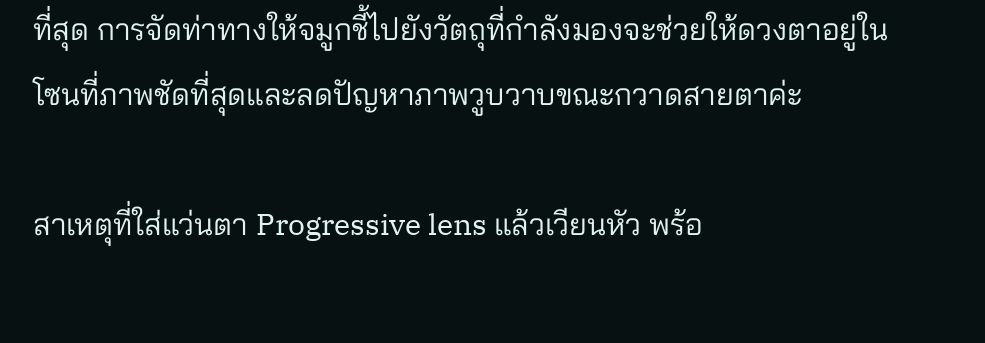ที่สุด การจัดท่าทางให้จมูกชี้ไปยังวัตถุที่กำลังมองจะช่วยให้ดวงตาอยู่ในโซนที่ภาพชัดที่สุดและลดปัญหาภาพวูบวาบขณะกวาดสายตาค่ะ

สาเหตุที่ใส่แว่นตา Progressive lens แล้วเวียนหัว พร้อ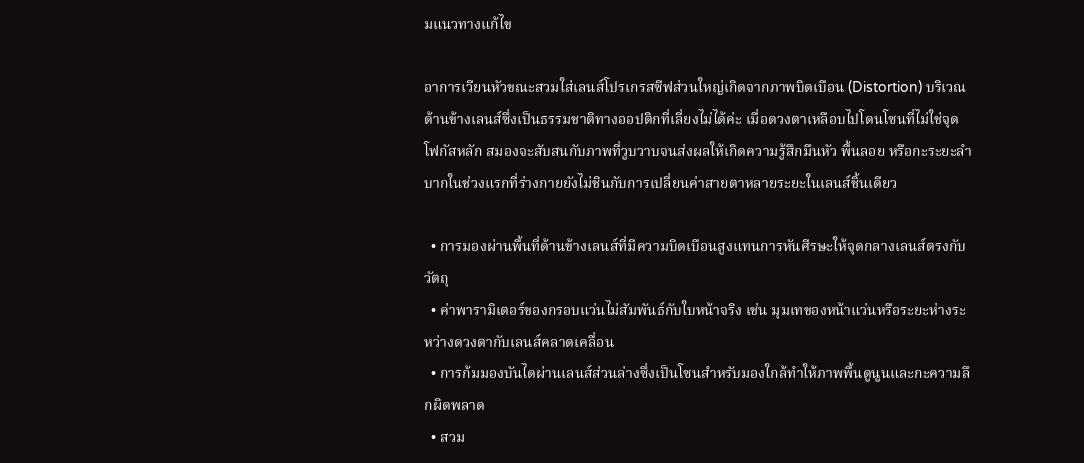มแนวทางแก้ไข

อาการเวียนหัวขณะสวมใส่เลนส์โปรเกรสซีฟส่วนใหญ่เกิดจากภาพบิดเบือน (Distortion) บริเวณด้านข้างเลนส์ซึ่งเป็นธรรมชาติทางออปติกที่เลี่ยงไม่ได้ค่ะ เมื่อดวงตาเหลือบไปโดนโซนที่ไม่ใช่จุดโฟกัสหลัก สมองจะสับสนกับภาพที่วูบวาบจนส่งผลให้เกิดความรู้สึกมึนหัว พื้นลอย หรือกะระยะลำบากในช่วงแรกที่ร่างกายยังไม่ชินกับการเปลี่ยนค่าสายตาหลายระยะในเลนส์ชิ้นเดียว

  • การมองผ่านพื้นที่ด้านข้างเลนส์ที่มีความบิดเบือนสูงแทนการหันศีรษะให้จุดกลางเลนส์ตรงกับวัตถุ
  • ค่าพารามิเตอร์ของกรอบแว่นไม่สัมพันธ์กับใบหน้าจริง เช่น มุมเทของหน้าแว่นหรือระยะห่างระหว่างดวงตากับเลนส์คลาดเคลื่อน
  • การก้มมองบันไดผ่านเลนส์ส่วนล่างซึ่งเป็นโซนสำหรับมองใกล้ทำให้ภาพพื้นดูนูนและกะความลึกผิดพลาด
  • สวม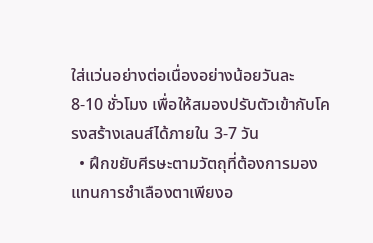ใส่แว่นอย่างต่อเนื่องอย่างน้อยวันละ 8-10 ชั่วโมง เพื่อให้สมองปรับตัวเข้ากับโครงสร้างเลนส์ได้ภายใน 3-7 วัน
  • ฝึกขยับศีรษะตามวัตถุที่ต้องการมองแทนการชำเลืองตาเพียงอ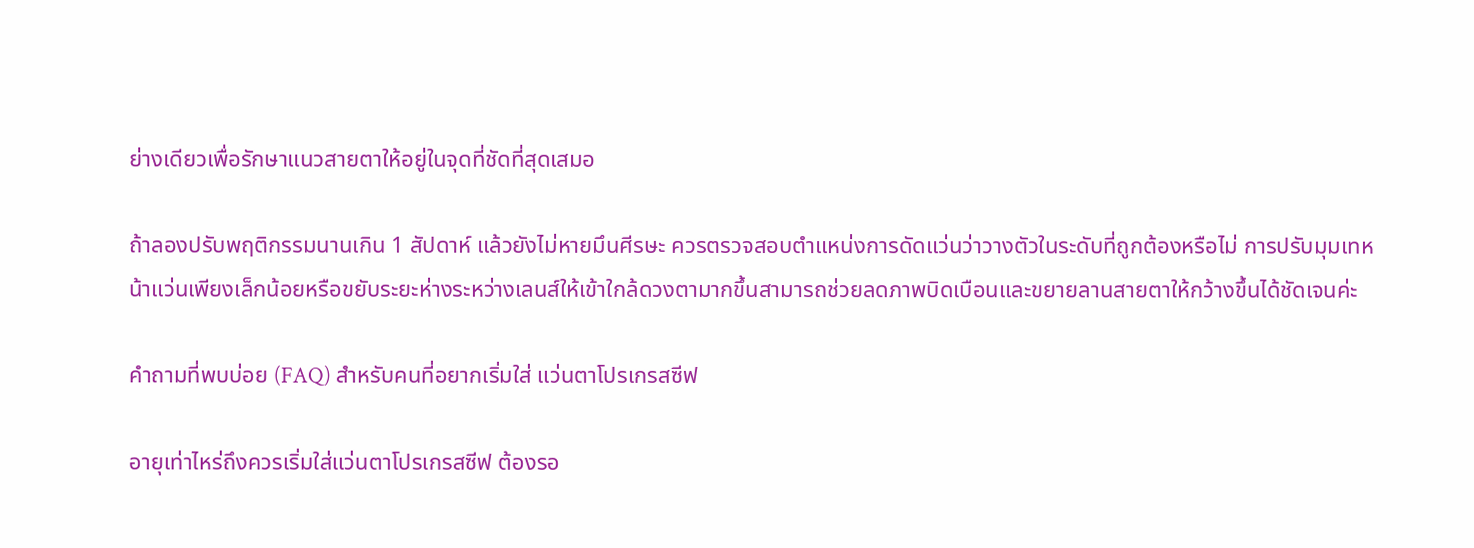ย่างเดียวเพื่อรักษาแนวสายตาให้อยู่ในจุดที่ชัดที่สุดเสมอ

ถ้าลองปรับพฤติกรรมนานเกิน 1 สัปดาห์ แล้วยังไม่หายมึนศีรษะ ควรตรวจสอบตำแหน่งการดัดแว่นว่าวางตัวในระดับที่ถูกต้องหรือไม่ การปรับมุมเทหน้าแว่นเพียงเล็กน้อยหรือขยับระยะห่างระหว่างเลนส์ให้เข้าใกล้ดวงตามากขึ้นสามารถช่วยลดภาพบิดเบือนและขยายลานสายตาให้กว้างขึ้นได้ชัดเจนค่ะ

คำถามที่พบบ่อย (FAQ) สำหรับคนที่อยากเริ่มใส่ แว่นตาโปรเกรสซีฟ

อายุเท่าไหร่ถึงควรเริ่มใส่แว่นตาโปรเกรสซีฟ ต้องรอ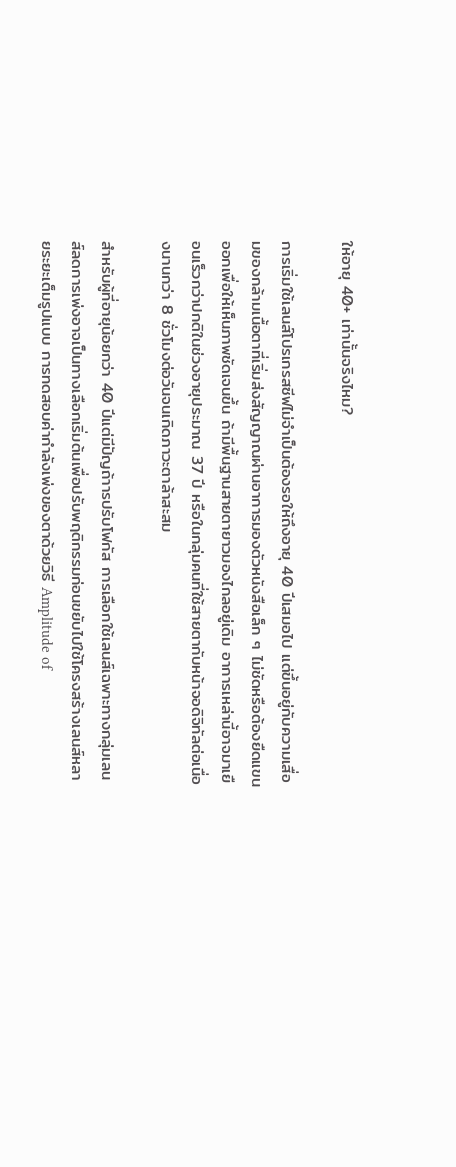ให้อายุ 40+ เท่านั้นจริงไหม?

การเริ่มใช้เลนส์โปรเกรสซีฟไม่จำเป็นต้องรอให้ถึงอายุ 40 ปีเสมอไป แต่ขึ้นอยู่กับความเสื่อมของกล้ามเนื้อตาที่เริ่มส่งสัญญาณผ่านอาการมองตัวหนังสือเล็ก ๆ ไม่ชัดหรือต้องยืดแขนออกเพื่อให้เห็นภาพชัดเจนขึ้น ถ้ามีพื้นฐานสายตายาวมองไกลอยู่เดิม อาการเหล่านี้อาจมาเยือนเร็วกว่าปกติในช่วงอายุประมาณ 37 ปี หรือในกลุ่มคนที่ใช้สายตากับหน้าจอดิจิทัลต่อเนื่องนานกว่า 8 ชั่วโมงต่อวันจนเกิดภาวะตาล้าสะสม

สำหรับผู้ที่อายุน้อยกว่า 40 ปีแต่มีปัญถ้าารปรับโฟกัส การเลือกใช้เลนส์เฉพาะทางกลุ่มเลนส์ลดการเพ่งอาจเป็นทางเลือกเริ่มต้นเพื่อปรับพฤติกรรมก่อนขยับไปใช้โครงสร้างเลนส์หลายระยะเต็มรูปแบบ การทดสอบค่ากำลังเพ่งของตาด้วยวิธี Amplitude of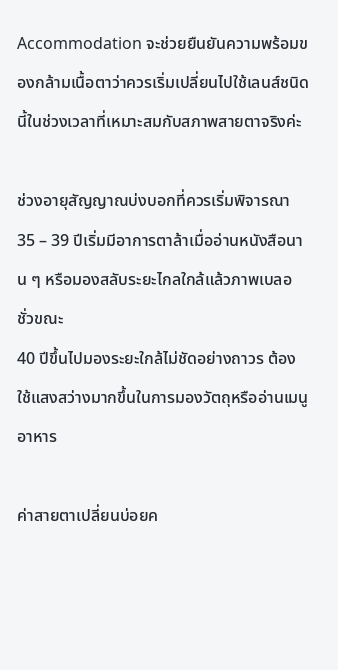Accommodation จะช่วยยืนยันความพร้อมของกล้ามเนื้อตาว่าควรเริ่มเปลี่ยนไปใช้เลนส์ชนิดนี้ในช่วงเวลาที่เหมาะสมกับสภาพสายตาจริงค่ะ

ช่วงอายุสัญญาณบ่งบอกที่ควรเริ่มพิจารณา
35 – 39 ปีเริ่มมีอาการตาล้าเมื่ออ่านหนังสือนาน ๆ หรือมองสลับระยะไกลใกล้แล้วภาพเบลอชั่วขณะ
40 ปีขึ้นไปมองระยะใกล้ไม่ชัดอย่างถาวร ต้องใช้แสงสว่างมากขึ้นในการมองวัตถุหรืออ่านเมนูอาหาร

ค่าสายตาเปลี่ยนบ่อยค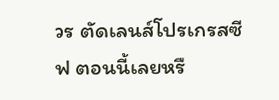วร ตัดเลนส์โปรเกรสซีฟ ตอนนี้เลยหรื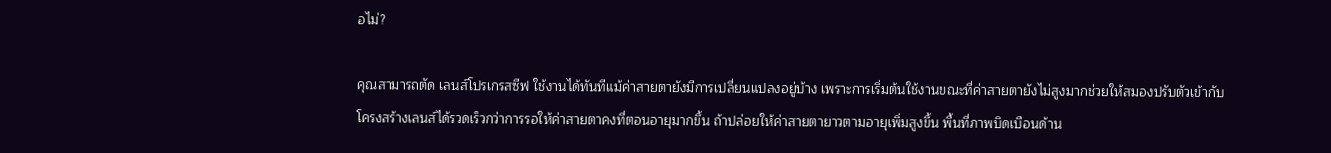อไม่?

คุณสามารถตัด เลนส์โปรเกรสซีฟ ใช้งานได้ทันทีแม้ค่าสายตายังมีการเปลี่ยนแปลงอยู่บ้าง เพราะการเริ่มต้นใช้งานขณะที่ค่าสายตายังไม่สูงมากช่วยให้สมองปรับตัวเข้ากับโครงสร้างเลนส์ได้รวดเร็วกว่าการรอให้ค่าสายตาคงที่ตอนอายุมากขึ้น ถ้าปล่อยให้ค่าสายตายาวตามอายุเพิ่มสูงขึ้น พื้นที่ภาพบิดเบือนด้าน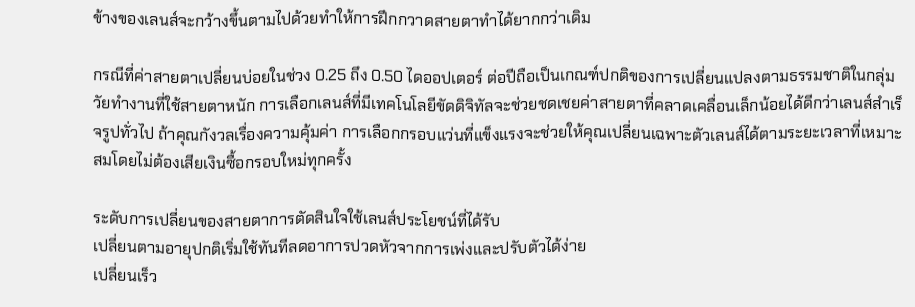ข้างของเลนส์จะกว้างขึ้นตามไปด้วยทำให้การฝึกกวาดสายตาทำได้ยากกว่าเดิม

กรณีที่ค่าสายตาเปลี่ยนบ่อยในช่วง 0.25 ถึง 0.50 ไดออปเตอร์ ต่อปีถือเป็นเกณฑ์ปกติของการเปลี่ยนแปลงตามธรรมชาติในกลุ่มวัยทำงานที่ใช้สายตาหนัก การเลือกเลนส์ที่มีเทคโนโลยีขัดดิจิทัลจะช่วยชดเชยค่าสายตาที่คลาดเคลื่อนเล็กน้อยได้ดีกว่าเลนส์สำเร็จรูปทั่วไป ถ้าคุณกังวลเรื่องความคุ้มค่า การเลือกกรอบแว่นที่แข็งแรงจะช่วยให้คุณเปลี่ยนเฉพาะตัวเลนส์ได้ตามระยะเวลาที่เหมาะสมโดยไม่ต้องเสียเงินซื้อกรอบใหม่ทุกครั้ง

ระดับการเปลี่ยนของสายตาการตัดสินใจใช้เลนส์ประโยชน์ที่ได้รับ
เปลี่ยนตามอายุปกติเริ่มใช้ทันทีลดอาการปวดหัวจากการเพ่งและปรับตัวได้ง่าย
เปลี่ยนเร็ว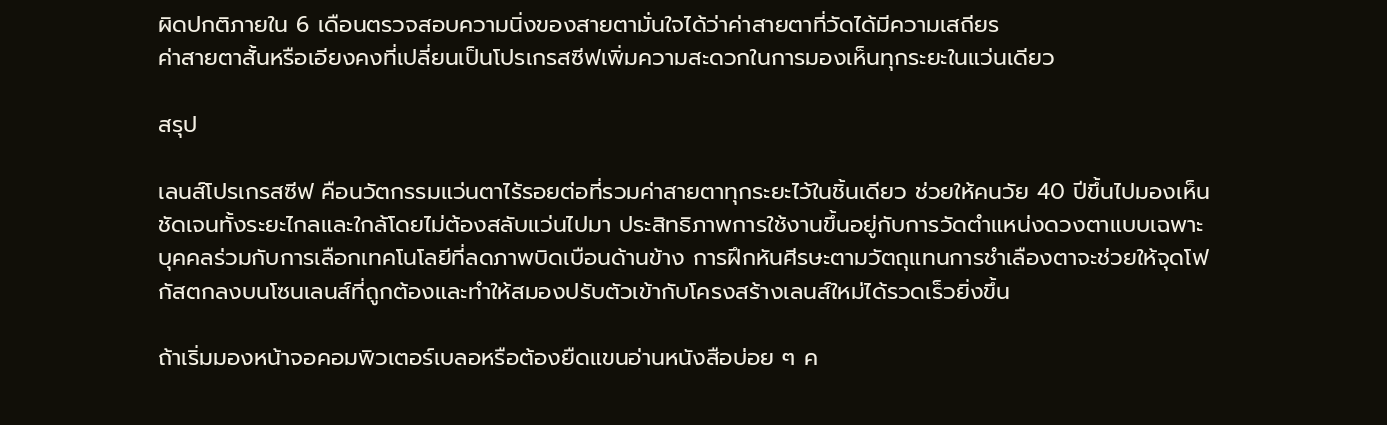ผิดปกติภายใน 6 เดือนตรวจสอบความนิ่งของสายตามั่นใจได้ว่าค่าสายตาที่วัดได้มีความเสถียร
ค่าสายตาสั้นหรือเอียงคงที่เปลี่ยนเป็นโปรเกรสซีฟเพิ่มความสะดวกในการมองเห็นทุกระยะในแว่นเดียว

สรุป

เลนส์โปรเกรสซีฟ คือนวัตกรรมแว่นตาไร้รอยต่อที่รวมค่าสายตาทุกระยะไว้ในชิ้นเดียว ช่วยให้คนวัย 40 ปีขึ้นไปมองเห็นชัดเจนทั้งระยะไกลและใกล้โดยไม่ต้องสลับแว่นไปมา ประสิทธิภาพการใช้งานขึ้นอยู่กับการวัดตำแหน่งดวงตาแบบเฉพาะบุคคลร่วมกับการเลือกเทคโนโลยีที่ลดภาพบิดเบือนด้านข้าง การฝึกหันศีรษะตามวัตถุแทนการชำเลืองตาจะช่วยให้จุดโฟกัสตกลงบนโซนเลนส์ที่ถูกต้องและทำให้สมองปรับตัวเข้ากับโครงสร้างเลนส์ใหม่ได้รวดเร็วยิ่งขึ้น

ถ้าเริ่มมองหน้าจอคอมพิวเตอร์เบลอหรือต้องยืดแขนอ่านหนังสือบ่อย ๆ ค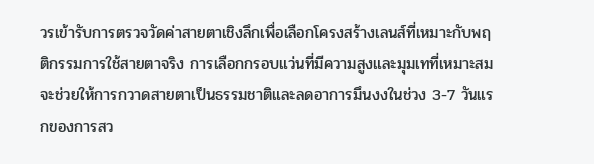วรเข้ารับการตรวจวัดค่าสายตาเชิงลึกเพื่อเลือกโครงสร้างเลนส์ที่เหมาะกับพฤติกรรมการใช้สายตาจริง การเลือกกรอบแว่นที่มีความสูงและมุมเทที่เหมาะสมจะช่วยให้การกวาดสายตาเป็นธรรมชาติและลดอาการมึนงงในช่วง 3-7 วันแรกของการสว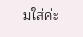มใส่ค่ะ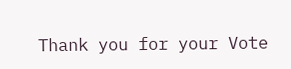Thank you for your Vote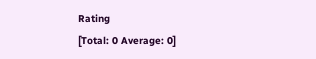Rating
[Total: 0 Average: 0]